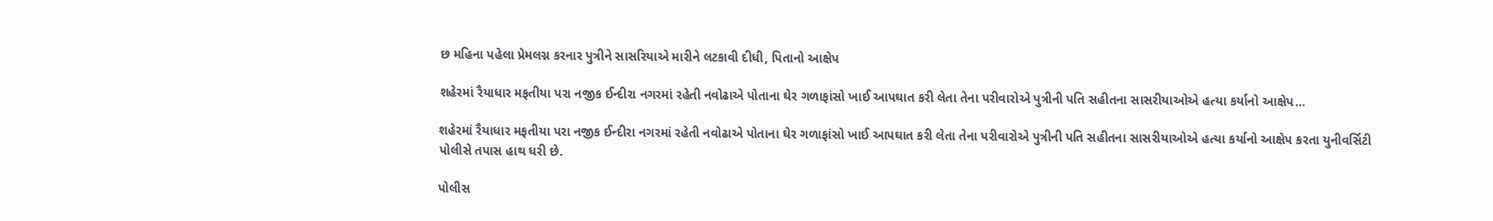છ મહિના પહેલા પ્રેમલગ્ન કરનાર પુત્રીને સાસરિયાએ મારીને લટકાવી દીધી, પિતાનો આક્ષેપ

શહેરમાં રૈયાધાર મફતીયા પરા નજીક ઈન્દીરા નગરમાં રહેતી નવોઢાએ પોતાના ઘેર ગળાફાંસો ખાઈ આપઘાત કરી લેતા તેના પરીવારોએ પુત્રીની પતિ સહીતના સાસરીયાઓએ હત્યા કર્યાનો આક્ષેપ…

શહેરમાં રૈયાધાર મફતીયા પરા નજીક ઈન્દીરા નગરમાં રહેતી નવોઢાએ પોતાના ઘેર ગળાફાંસો ખાઈ આપઘાત કરી લેતા તેના પરીવારોએ પુત્રીની પતિ સહીતના સાસરીયાઓએ હત્યા કર્યાનો આક્ષેપ કરતા યુનીવર્સિટી પોલીસે તપાસ હાથ ધરી છે.

પોલીસ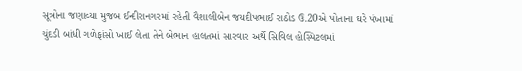સૂત્રોના જણાવ્યા મુજબ ઈન્દીરાનગરમાં રહેતી વૈશાલીબેન જયદીપભાઈ રાઠોડ ઉ.20એ પોતાના ઘરે પંખામાં ચુંદડી બાંધી ગળેફાંસો ખાઈ લેતા તેને બેભાન હાલતમાં સારવાર અર્થે સિવિલ હોસ્પિટલમાં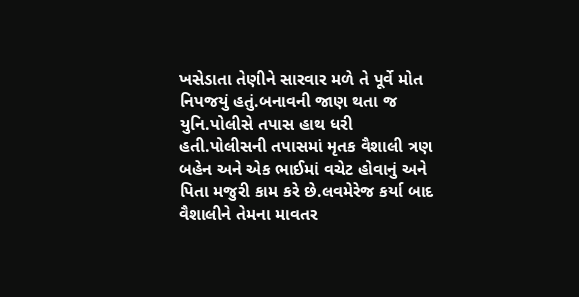ખસેડાતા તેણીને સારવાર મળે તે પૂર્વે મોત નિપજયું હતું.બનાવની જાણ થતા જ યુનિ.પોલીસે તપાસ હાથ ધરી હતી.પોલીસની તપાસમાં મૃતક વૈશાલી ત્રણ બહેન અને એક ભાઈમાં વચેટ હોવાનું અને પિતા મજુરી કામ કરે છે.લવમેરેજ કર્યા બાદ વૈશાલીને તેમના માવતર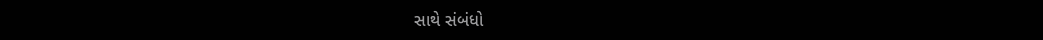સાથે સંબંધો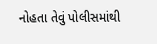નોહતા તેવું પોલીસમાંથી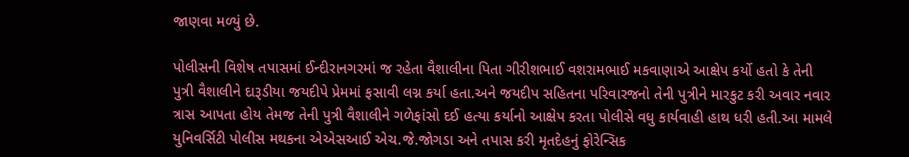જાણવા મળ્યું છે.

પોલીસની વિશેષ તપાસમાં ઈન્દીરાનગરમાં જ રહેતા વૈશાલીના પિતા ગીરીશભાઈ વશરામભાઈ મકવાણાએ આક્ષેપ કર્યો હતો કે તેની પુત્રી વૈશાલીને દારૂડીયા જયદીપે પ્રેમમાં ફસાવી લગ્ન કર્યા હતા.અને જયદીપ સહિતના પરિવારજનો તેની પુત્રીને મારકુટ કરી અવાર નવાર ત્રાસ આપતા હોય તેમજ તેની પુત્રી વૈશાલીને ગળેફાંસો દઈ હત્યા કર્યાનો આક્ષેપ કરતા પોલીસે વધુ કાર્યવાહી હાથ ધરી હતી.આ મામલે યુનિવર્સિટી પોલીસ મથકના એએસઆઈ એચ.જે.જોગડા અને તપાસ કરી મૃતદેહનું ફોરેન્સિક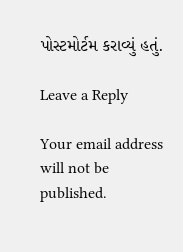પોસ્ટમોર્ટમ કરાવ્યું હતું.

Leave a Reply

Your email address will not be published.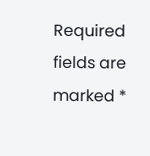Required fields are marked *